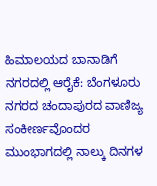ಹಿಮಾಲಯದ ಬಾನಾಡಿಗೆ ನಗರದಲ್ಲಿ ಆರೈಕೆ: ಬೆಂಗಳೂರು ನಗರದ ಚಂದಾಪುರದ ವಾಣಿಜ್ಯ ಸಂಕೀರ್ಣವೊಂದರ ಮುಂಭಾಗದಲ್ಲಿ ನಾಲ್ಕು ದಿನಗಳ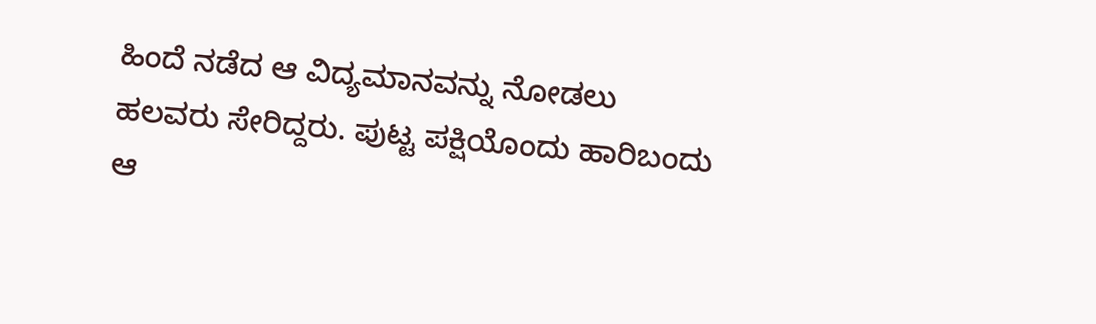ಹಿಂದೆ ನಡೆದ ಆ ವಿದ್ಯಮಾನವನ್ನು ನೋಡಲು ಹಲವರು ಸೇರಿದ್ದರು. ಪುಟ್ಟ ಪಕ್ಷಿಯೊಂದು ಹಾರಿಬಂದು ಆ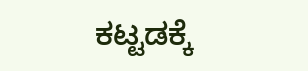ಕಟ್ಟಡಕ್ಕೆ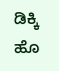ಡಿಕ್ಕಿ ಹೊ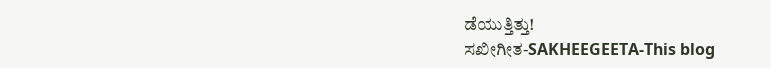ಡೆಯುತ್ತಿತ್ತು!
ಸಖೀಗೀತ-SAKHEEGEETA-This blog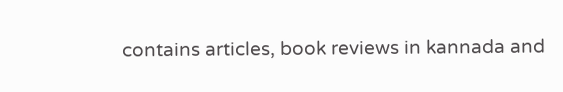contains articles, book reviews in kannada and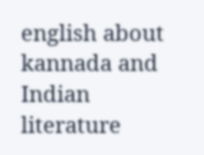english about kannada and Indian literature